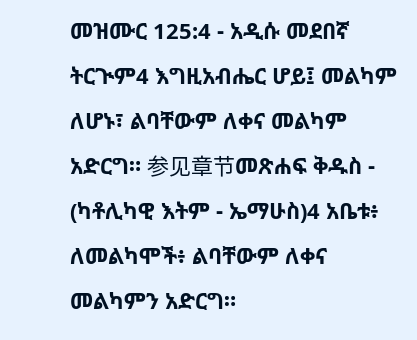መዝሙር 125:4 - አዲሱ መደበኛ ትርጒም4 እግዚአብሔር ሆይ፤ መልካም ለሆኑ፣ ልባቸውም ለቀና መልካም አድርግ። 参见章节መጽሐፍ ቅዱስ - (ካቶሊካዊ እትም - ኤማሁስ)4 አቤቱ፥ ለመልካሞች፥ ልባቸውም ለቀና መልካምን አድርግ።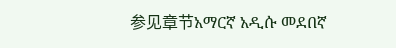参见章节አማርኛ አዲሱ መደበኛ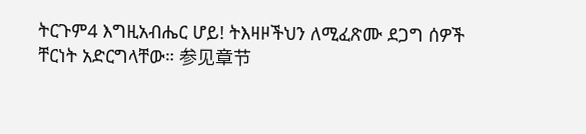ትርጉም4 እግዚአብሔር ሆይ! ትእዛዞችህን ለሚፈጽሙ ደጋግ ሰዎች ቸርነት አድርግላቸው። 参见章节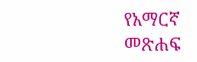የአማርኛ መጽሐፍ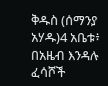ቅዱስ (ሰማንያ አሃዱ)4 አቤቱ፥ በአዜብ እንዳሉ ፈሳሾች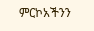ምርኮአችንን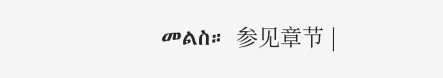መልስ። 参见章节 |